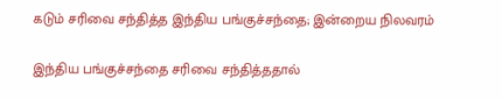கடும் சரிவை சந்தித்த இந்திய பங்குச்சந்தை; இன்றைய நிலவரம்

இந்திய பங்குச்சந்தை சரிவை சந்தித்ததால்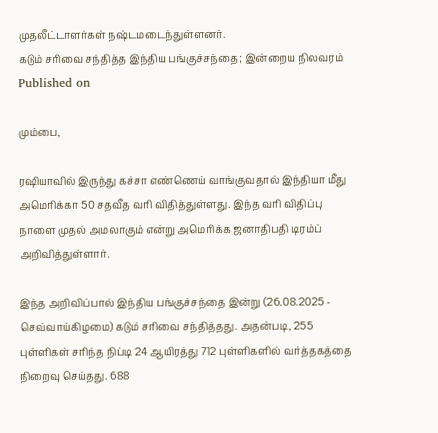முதலீட்டாளர்கள் நஷ்டமடைந்துள்ளனர்.
கடும் சரிவை சந்தித்த இந்திய பங்குச்சந்தை; இன்றைய நிலவரம்
Published on

மும்பை,

ரஷியாவில் இருந்து கச்சா எண்ணெய் வாங்குவதால் இந்தியா மீது அமெரிக்கா 50 சதவீத வரி விதித்துள்ளது. இந்த வரி விதிப்பு நாளை முதல் அமலாகும் என்று அமெரிக்க ஜனாதிபதி டிரம்ப் அறிவித்துள்ளார்.

இந்த அறிவிப்பால் இந்திய பங்குச்சந்தை இன்று (26.08.2025 - செவ்வாய்கிழமை) கடும் சரிவை சந்தித்தது. அதன்படி, 255 புள்ளிகள் சரிந்த நிப்டி 24 ஆயிரத்து 712 புள்ளிகளில் வர்த்தகத்தை நிறைவு செய்தது. 688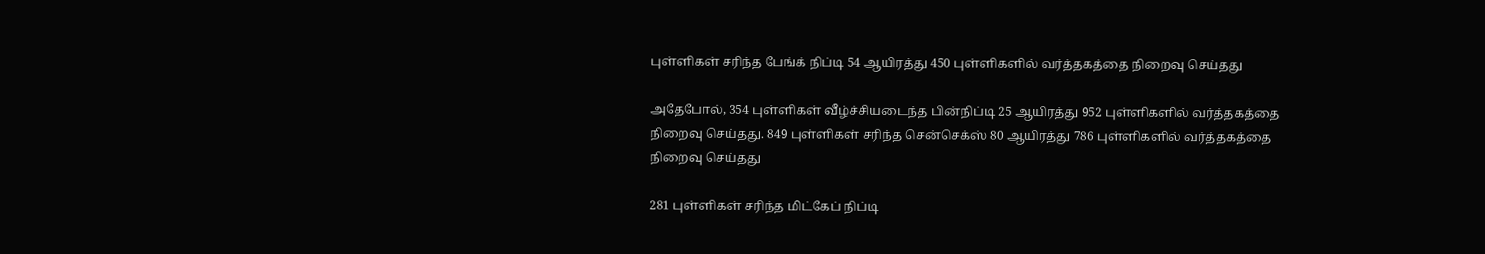புள்ளிகள் சரிந்த பேங்க் நிப்டி 54 ஆயிரத்து 450 புள்ளிகளில் வர்த்தகத்தை நிறைவு செய்தது

அதேபோல், 354 புள்ளிகள் வீழ்ச்சியடைந்த பின்நிப்டி 25 ஆயிரத்து 952 புள்ளிகளில் வர்த்தகத்தை நிறைவு செய்தது. 849 புள்ளிகள் சரிந்த சென்செக்ஸ் 80 ஆயிரத்து 786 புள்ளிகளில் வர்த்தகத்தை நிறைவு செய்தது

281 புள்ளிகள் சரிந்த மிட்கேப் நிப்டி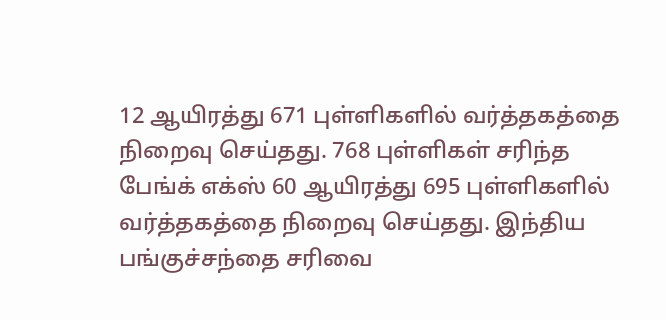12 ஆயிரத்து 671 புள்ளிகளில் வர்த்தகத்தை நிறைவு செய்தது. 768 புள்ளிகள் சரிந்த பேங்க் எக்ஸ் 60 ஆயிரத்து 695 புள்ளிகளில் வர்த்தகத்தை நிறைவு செய்தது. இந்திய பங்குச்சந்தை சரிவை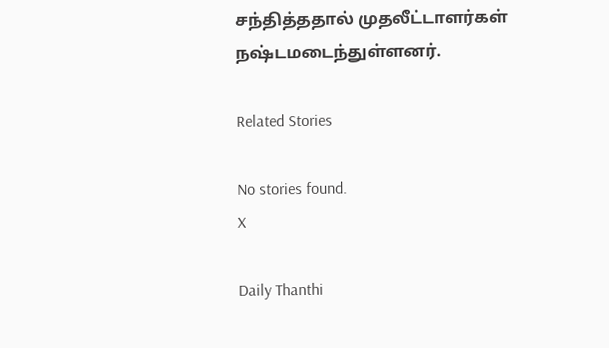சந்தித்ததால் முதலீட்டாளர்கள் நஷ்டமடைந்துள்ளனர்.

Related Stories

No stories found.
X

Daily Thanthi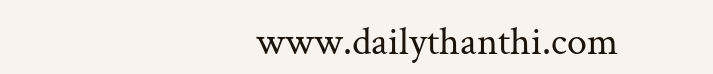www.dailythanthi.com